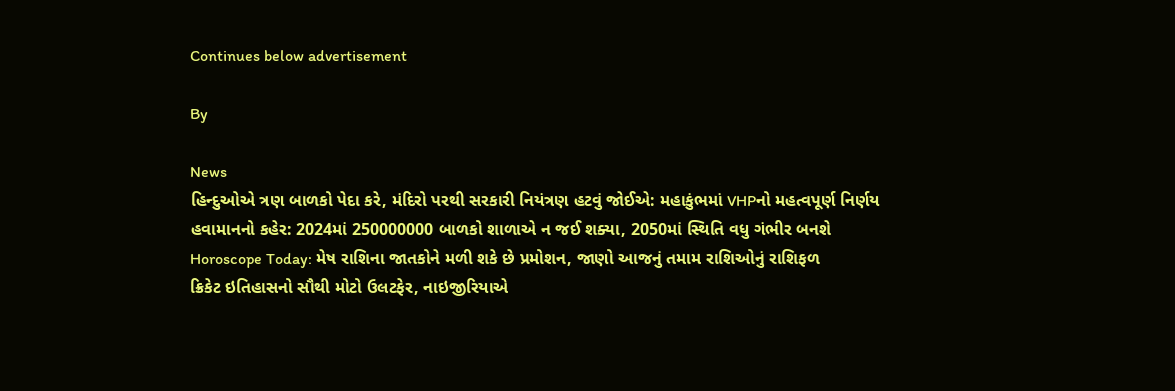Continues below advertisement

By

News
હિન્દુઓએ ત્રણ બાળકો પેદા કરે, મંદિરો પરથી સરકારી નિયંત્રણ હટવું જોઈએ: મહાકુંભમાં VHPનો મહત્વપૂર્ણ નિર્ણય
હવામાનનો કહેર: 2024માં 250000000 બાળકો શાળાએ ન જઈ શક્યા, 2050માં સ્થિતિ વધુ ગંભીર બનશે
Horoscope Today: મેષ રાશિના જાતકોને મળી શકે છે પ્રમોશન, જાણો આજનું તમામ રાશિઓનું રાશિફળ
ક્રિકેટ ઇતિહાસનો સૌથી મોટો ઉલટફેર, નાઇજીરિયાએ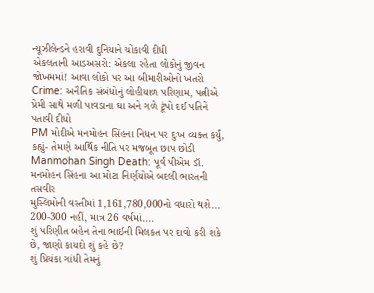ન્યૂઝીલેન્ડને હરાવી દુનિયાને ચોંકાવી દીધી
એકલતાની આડઅસરો: એકલા રહેતા લોકોનું જીવન જોખમમાં! આવા લોકો પર આ બીમારીઓનો ખતરો
Crime: અનૈતિક સંબંધોનું લોહીયાળ પરિણામ, પત્નીએ પ્રેમી સાથે મળી પાવડાના ઘા અને ગળે ટૂંપો દઈ પતિને પતાવી દીધો
PM મોદીએ મનમોહન સિંહના નિધન પર દુઃખ વ્યક્ત કર્યું, કહ્યું- તેમણે આર્થિક નીતિ પર મજબૂત છાપ છોડી
Manmohan Singh Death: પૂર્વ પીએમ ડૉ. મનમોહન સિંહના આ મોટા નિર્ણયોએ બદલી ભારતની તસવીર
મુસ્લિમોની વસ્તીમાં 1,161,780,000નો વધારો થશે... 200-300 નહીં, માત્ર 26 વર્ષમાં....
શું પરિણીત બહેન તેના ભાઈની મિલકત પર દાવો કરી શકે છે, જાણો કાયદો શું કહે છે?
શું પ્રિયંકા ગાંધી તેમનું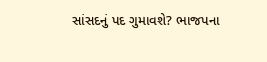સાંસદનું પદ ગુમાવશે? ભાજપના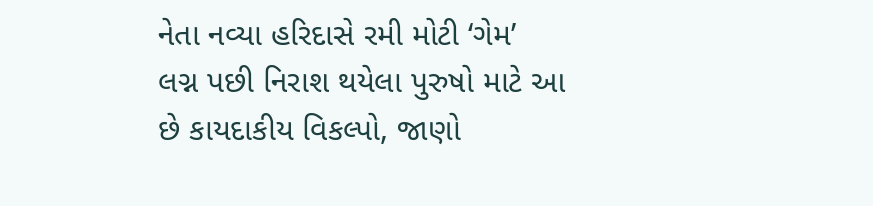નેતા નવ્યા હરિદાસે રમી મોટી ‘ગેમ’
લગ્ન પછી નિરાશ થયેલા પુરુષો માટે આ છે કાયદાકીય વિકલ્પો, જાણો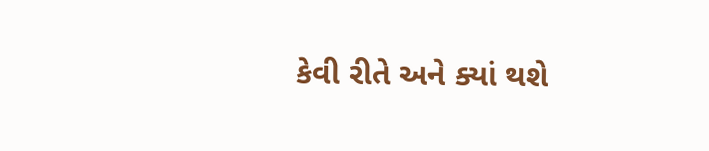કેવી રીતે અને ક્યાં થશે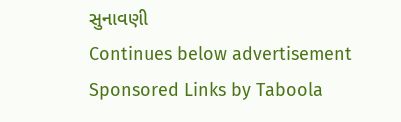સુનાવણી
Continues below advertisement
Sponsored Links by Taboola